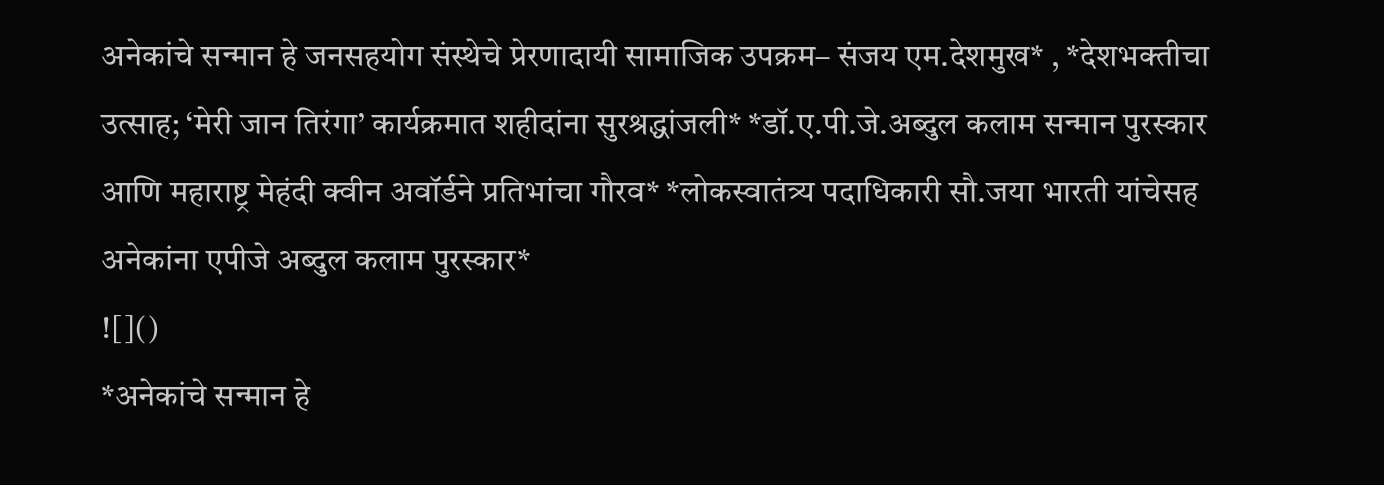अनेकांचे सन्मान हे जनसहयोग संस्थेचे प्रेरणादायी सामाजिक उपक्रम– संजय एम.देशमुख* , *देशभक्तीचा उत्साह; ‘मेरी जान तिरंगा’ कार्यक्रमात शहीदांना सुरश्रद्धांजली* *डॉ.ए.पी.जे.अब्दुल कलाम सन्मान पुरस्कार आणि महाराष्ट्र मेहंदी क्वीन अवॉर्डने प्रतिभांचा गौरव* *लोकस्वातंत्र्य पदाधिकारी सौ.जया भारती यांचेसह अनेकांना एपीजे अब्दुल कलाम पुरस्कार*
![]()
*अनेकांचे सन्मान हे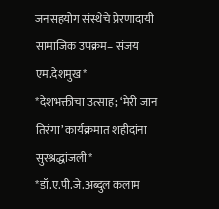जनसहयोग संस्थेचे प्रेरणादायी सामाजिक उपक्रम– संजय एम.देशमुख*
*देशभक्तीचा उत्साह; ‘मेरी जान तिरंगा’ कार्यक्रमात शहीदांना सुरश्रद्धांजली*
*डॉ.ए.पी.जे.अब्दुल कलाम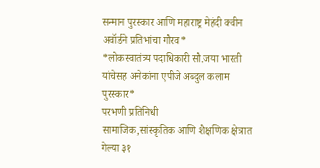सन्मान पुरस्कार आणि महाराष्ट्र मेहंदी क्वीन अवॉर्डने प्रतिभांचा गौरव*
*लोकस्वातंत्र्य पदाधिकारी सौ.जया भारती यांचेसह अनेकांना एपीजे अब्दुल कलाम पुरस्कार*
परभणी प्रतिनिधी
सामाजिक,सांस्कृतिक आणि शैक्षणिक क्षेत्रात गेल्या ३१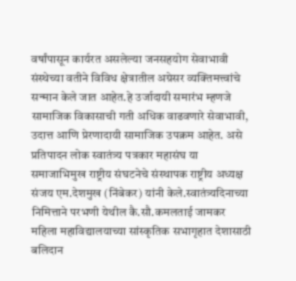वर्षांपासून कार्यरत असलेल्या जनसहयोग सेवाभावी संस्थेच्या वतीने विविध क्षेत्रातील अग्रेसर व्यक्तिमत्त्वांचे सन्मान केले जात आहेत.हे उर्जादायी समारंभ म्हणजे सामाजिक विकासाची गती अधिक वाढवणारे सेवाभावी, उदात्त आणि प्रेरणादायी सामाजिक उपक्रम आहेत. असे प्रतिपादन लोक स्वातंत्र्य पत्रकार महासंघ या समाजाभिमुख राष्ट्रीय संघटनेचे संस्थापक राष्ट्रीय अध्यक्ष संजय एम.देशमुख (निंबेकर) यांनी केले.स्वातंत्र्यदिनाच्या निमित्ताने परभणी येथील कै.सौ.कमलताई जामकर महिला महाविद्यालयाच्या सांस्कृतिक सभागृहात देशासाठी बलिदान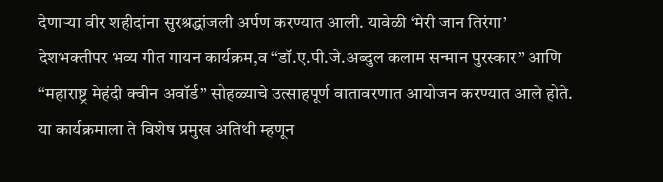देणाऱ्या वीर शहीदांना सुरश्रद्धांजली अर्पण करण्यात आली. यावेळी ‘मेरी जान तिरंगा’ देशभक्तीपर भव्य गीत गायन कार्यक्रम,व “डॉ.ए.पी.जे.अब्दुल कलाम सन्मान पुरस्कार” आणि “महाराष्ट्र मेहंदी क्वीन अवॉर्ड” सोहळ्याचे उत्साहपूर्ण वातावरणात आयोजन करण्यात आले होते. या कार्यक्रमाला ते विशेष प्रमुख अतिथी म्हणून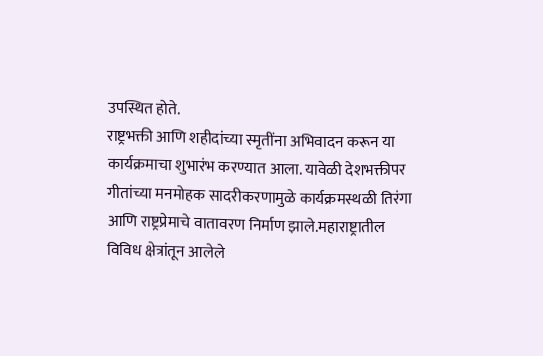उपस्थित होते.
राष्ट्रभक्ती आणि शहीदांच्या स्मृतींना अभिवादन करून या कार्यक्रमाचा शुभारंभ करण्यात आला. यावेळी देशभक्तीपर गीतांच्या मनमोहक सादरीकरणामुळे कार्यक्रमस्थळी तिरंगा आणि राष्ट्रप्रेमाचे वातावरण निर्माण झाले.महाराष्ट्रातील विविध क्षेत्रांतून आलेले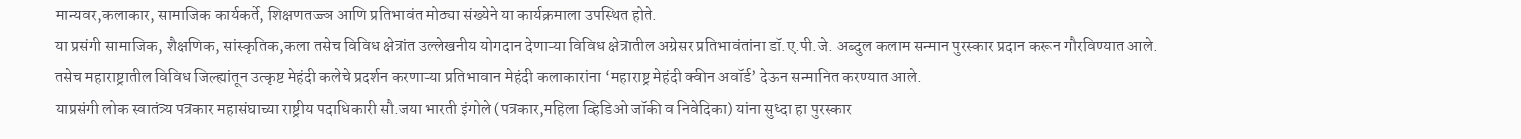मान्यवर,कलाकार, सामाजिक कार्यकर्ते, शिक्षणतज्ज्ञ आणि प्रतिभावंत मोठ्या संख्येने या कार्यक्रमाला उपस्थित होते.
या प्रसंगी सामाजिक, शैक्षणिक, सांस्कृतिक,कला तसेच विविध क्षेत्रांत उल्लेखनीय योगदान देणाऱ्या विविध क्षेत्रातील अग्रेसर प्रतिभावंतांना डॉ.ए.पी.जे. अब्दुल कलाम सन्मान पुरस्कार प्रदान करून गौरविण्यात आले. तसेच महाराष्ट्रातील विविध जिल्ह्यांतून उत्कृष्ट मेहंदी कलेचे प्रदर्शन करणाऱ्या प्रतिभावान मेहंदी कलाकारांना ‘महाराष्ट्र मेहंदी क्वीन अवॉर्ड’ देऊन सन्मानित करण्यात आले.
याप्रसंगी लोक स्वातंत्र्य पत्रकार महासंघाच्या राष्ट्रीय पदाधिकारी सौ.जया भारती इंगोले (पत्रकार,महिला व्हिडिओ जॉकी व निवेदिका) यांना सुध्दा हा पुरस्कार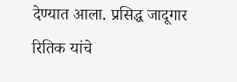देण्यात आला. प्रसिद्ध जादूगार रितिक यांचे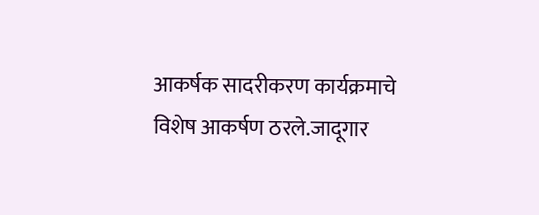आकर्षक सादरीकरण कार्यक्रमाचे विशेष आकर्षण ठरले.जादूगार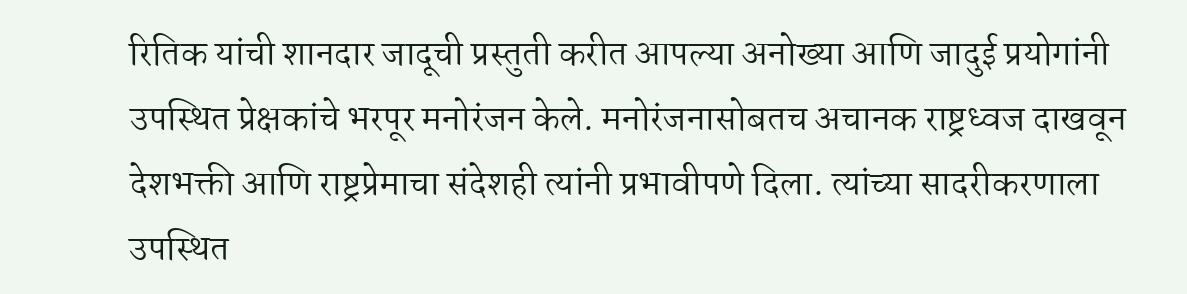रितिक यांची शानदार जादूची प्रस्तुती करीत आपल्या अनोख्या आणि जादुई प्रयोगांनी उपस्थित प्रेक्षकांचे भरपूर मनोरंजन केले. मनोरंजनासोबतच अचानक राष्ट्रध्वज दाखवून देशभक्ती आणि राष्ट्रप्रेमाचा संदेशही त्यांनी प्रभावीपणे दिला. त्यांच्या सादरीकरणाला उपस्थित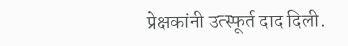प्रेक्षकांनी उत्स्फूर्त दाद दिली.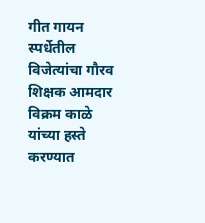गीत गायन स्पर्धेतील विजेत्यांचा गौरव शिक्षक आमदार विक्रम काळे यांच्या हस्ते करण्यात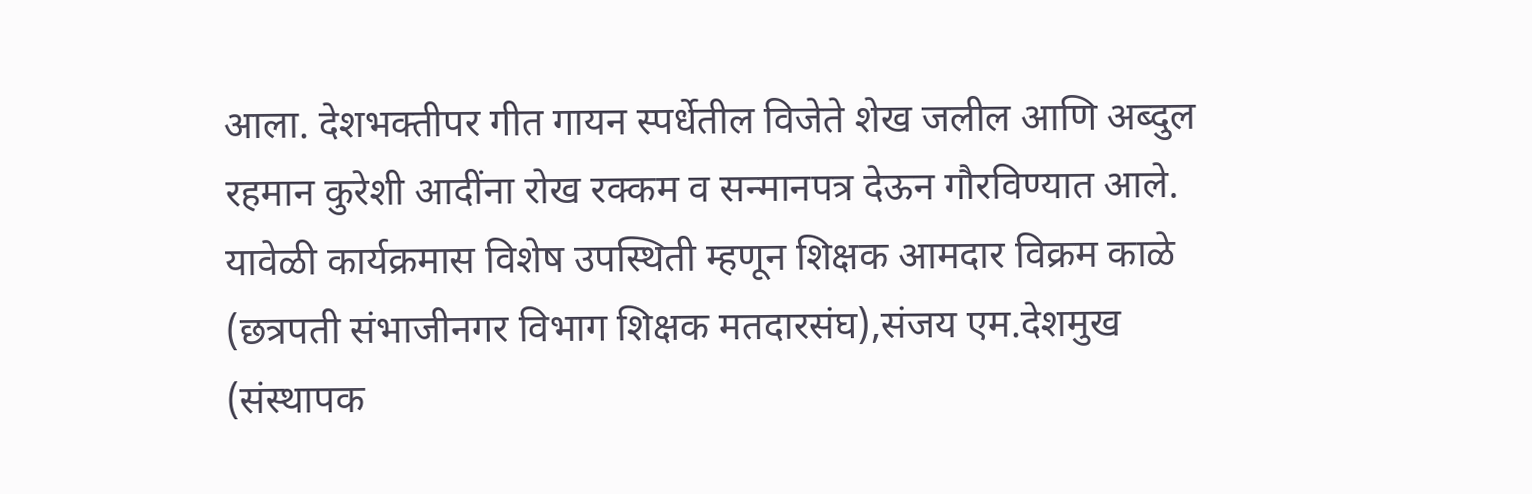आला. देशभक्तीपर गीत गायन स्पर्धेतील विजेते शेख जलील आणि अब्दुल रहमान कुरेशी आदींना रोख रक्कम व सन्मानपत्र देऊन गौरविण्यात आले.
यावेळी कार्यक्रमास विशेष उपस्थिती म्हणून शिक्षक आमदार विक्रम काळे (छत्रपती संभाजीनगर विभाग शिक्षक मतदारसंघ),संजय एम.देशमुख (संस्थापक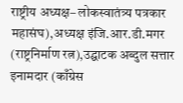राष्ट्रीय अध्यक्ष– लोकस्वातंत्र्य पत्रकार महासंघ),अध्यक्ष इंजि.आर.डी.मगर (राष्ट्रनिर्माण रत्न),उद्घाटक अब्दुल सत्तार इनामदार (काँग्रेस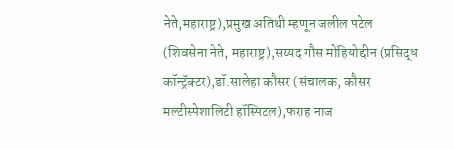नेते,महाराष्ट्र),प्रमुख अतिथी म्हणून जलील पटेल (शिवसेना नेते, महाराष्ट्र),सय्यद गौस मोहियोद्दीन (प्रसिद्ध कॉन्ट्रॅक्टर),डॉ.सालेहा कौसर (संचालक, कौसर मल्टीस्पेशालिटी हॉस्पिटल),फराह नाज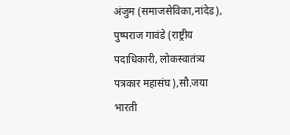अंजुम (समाजसेविका,नांदेड), पुष्पराज गावंडे (राष्ट्रीय पदाधिकारी, लोकस्वातंत्र्य पत्रकार महासंघ),सौ.जया भारती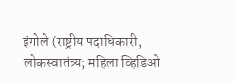इंगोले (राष्ट्रीय पदाधिकारी, लोकस्वातंत्र्य; महिला व्हिडिओ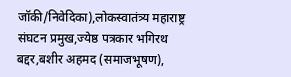जॉकी/निवेदिका),लोकस्वातंत्र्य महाराष्ट्र संघटन प्रमुख,ज्येष्ठ पत्रकार भगिरथ बद्दर,बशीर अहमद (समाजभूषण),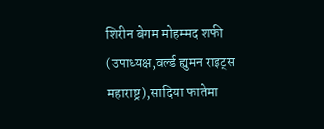शिरीन बेगम मोहम्मद शफी (उपाध्यक्ष,वर्ल्ड ह्युमन राइट्स महाराष्ट्र),सादिया फातेमा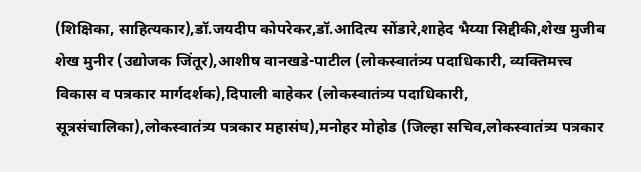(शिक्षिका, साहित्यकार),डॉ.जयदीप कोपरेकर,डॉ.आदित्य सोंडारे,शाहेद भैय्या सिद्दीकी,शेख मुजीब शेख मुनीर (उद्योजक जिंतूर),आशीष वानखडे-पाटील (लोकस्वातंत्र्य पदाधिकारी, व्यक्तिमत्त्व विकास व पत्रकार मार्गदर्शक),दिपाली बाहेकर (लोकस्वातंत्र्य पदाधिकारी, सूत्रसंचालिका),लोकस्वातंत्र्य पत्रकार महासंघ),मनोहर मोहोड (जिल्हा सचिव,लोकस्वातंत्र्य पत्रकार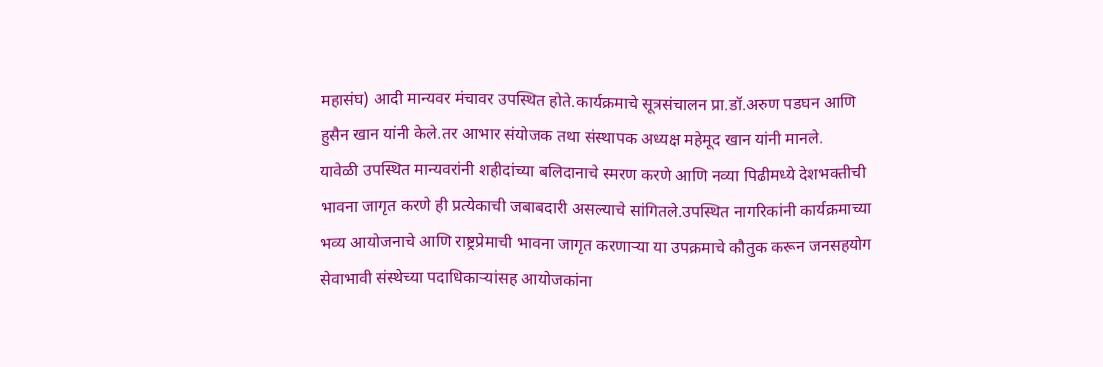महासंघ) आदी मान्यवर मंचावर उपस्थित होते.कार्यक्रमाचे सूत्रसंचालन प्रा.डॉ.अरुण पडघन आणि हुसैन खान यांनी केले.तर आभार संयोजक तथा संस्थापक अध्यक्ष महेमूद खान यांनी मानले.
यावेळी उपस्थित मान्यवरांनी शहीदांच्या बलिदानाचे स्मरण करणे आणि नव्या पिढीमध्ये देशभक्तीची भावना जागृत करणे ही प्रत्येकाची जबाबदारी असल्याचे सांगितले.उपस्थित नागरिकांनी कार्यक्रमाच्या भव्य आयोजनाचे आणि राष्ट्रप्रेमाची भावना जागृत करणाऱ्या या उपक्रमाचे कौतुक करून जनसहयोग सेवाभावी संस्थेच्या पदाधिकाऱ्यांसह आयोजकांना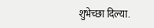शुभेच्छा दिल्या.